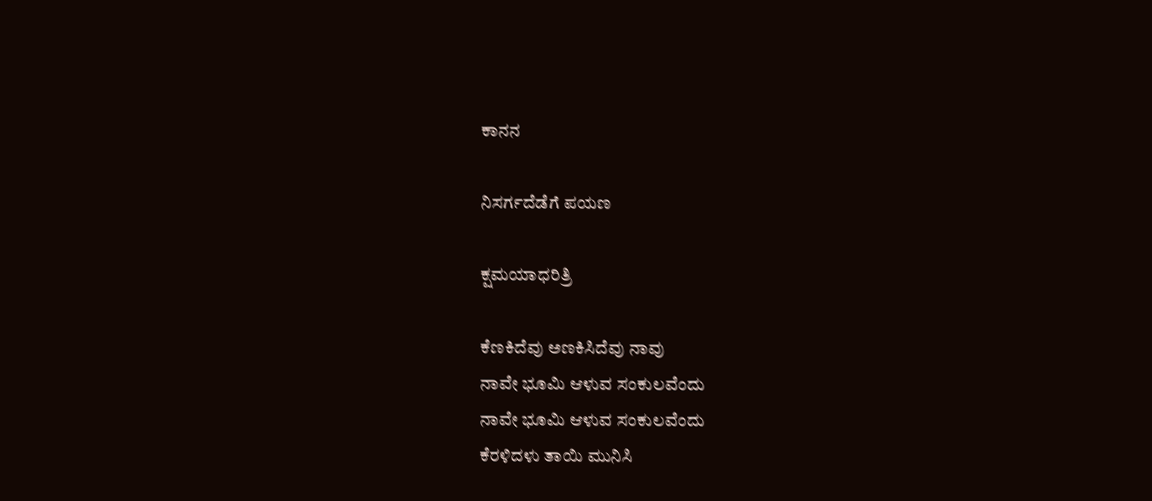ಕಾನನ

ನಿಸರ್ಗದೆಡೆಗೆ ಪಯಣ

ಕ್ಷಮಯಾಧರಿತ್ರಿ

ಕೆಣಕಿದೆವು ಅಣಕಿಸಿದೆವು ನಾವು
ನಾವೇ ಭೂಮಿ ಆಳುವ ಸಂಕುಲವೆಂದು
ನಾವೇ ಭೂಮಿ ಆಳುವ ಸಂಕುಲವೆಂದು
ಕೆರಳಿದಳು ತಾಯಿ ಮುನಿಸಿ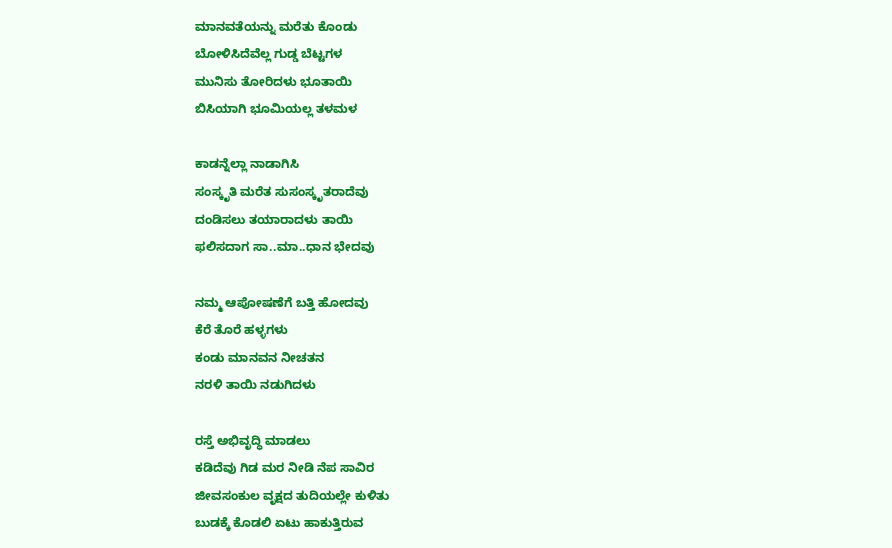ಮಾನವತೆಯನ್ನು ಮರೆತು ಕೊಂಡು
ಬೋಳಿಸಿದೆವೆಲ್ಲ ಗುಡ್ಡ ಬೆಟ್ಟಗಳ
ಮುನಿಸು ತೋರಿದಳು ಭೂತಾಯಿ
ಬಿಸಿಯಾಗಿ ಭೂಮಿಯಲ್ಲ ತಳಮಳ

ಕಾಡನ್ನೆಲ್ಲಾ ನಾಡಾಗಿಸಿ
ಸಂಸ್ಕೃತಿ ಮರೆತ ಸುಸಂಸ್ಕೃತರಾದೆವು
ದಂಡಿಸಲು ತಯಾರಾದಳು ತಾಯಿ
ಫಲಿಸದಾಗ ಸಾ..ಮಾ..ಧಾನ ಭೇದವು

ನಮ್ಮ ಆಪೋಷಣೆಗೆ ಬತ್ತಿ ಹೋದವು
ಕೆರೆ ತೊರೆ ಹಳ್ಳಗಳು
ಕಂಡು ಮಾನವನ ನೀಚತನ
ನರಳಿ ತಾಯಿ ನಡುಗಿದಳು

ರಸ್ತೆ ಅಭಿವೃದ್ಧಿ ಮಾಡಲು
ಕಡಿದೆವು ಗಿಡ ಮರ ನೀಡಿ ನೆಪ ಸಾವಿರ
ಜೀವಸಂಕುಲ ವೃಕ್ಷದ ತುದಿಯಲ್ಲೇ ಕುಳಿತು
ಬುಡಕ್ಕೆ ಕೊಡಲಿ ಏಟು ಹಾಕುತ್ತಿರುವ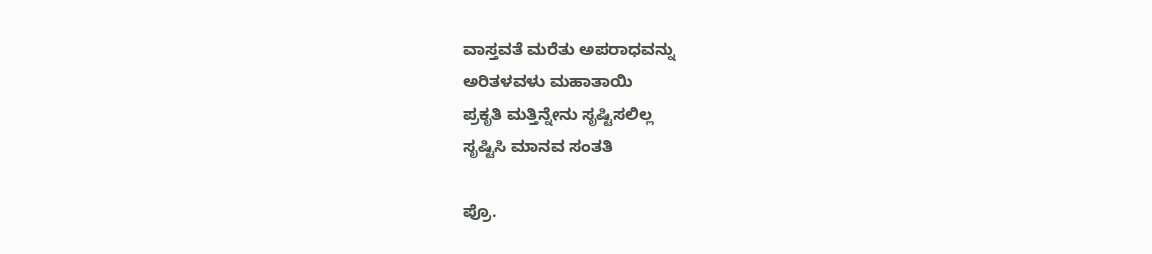ವಾಸ್ತವತೆ ಮರೆತು ಅಪರಾಧವನ್ನು
ಅರಿತಳವಳು ಮಹಾತಾಯಿ
ಪ್ರಕೃತಿ ಮತ್ತಿನ್ನೇನು ಸೃಷ್ಟಿಸಲಿಲ್ಲ
ಸೃಷ್ಟಿಸಿ ಮಾನವ ಸಂತತಿ

ಪ್ರೊ.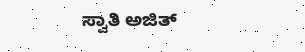ಸ್ವಾತಿ ಅಜಿತ್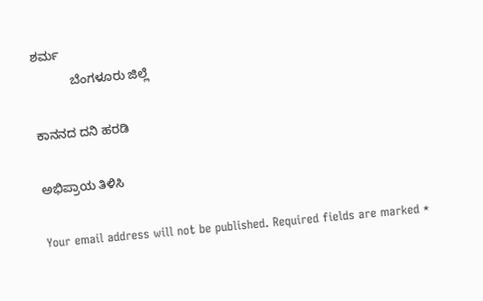ಶರ್ಮ
           ಬೆಂಗಳೂರು ಜಿಲ್ಲೆ

ಕಾನನದ ದನಿ ಹರಡಿ

ಅಭಿಪ್ರಾಯ ತಿಳಿಸಿ

Your email address will not be published. Required fields are marked *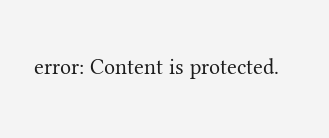error: Content is protected.